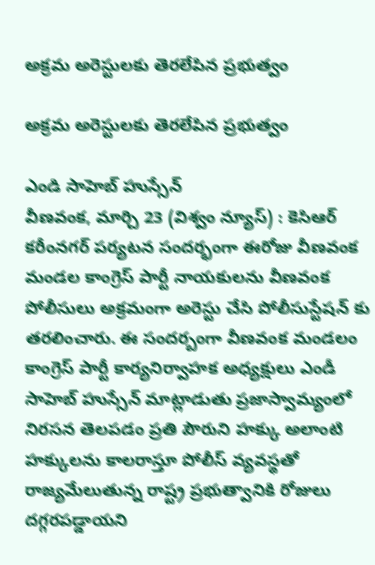అక్రమ అరెస్టులకు తెరలేపిన ప్రభుత్వం

అక్రమ అరెస్టులకు తెరలేపిన ప్రభుత్వం

ఎండి సాహెబ్ హుస్సేన్
వీణవంక, మార్చి 23 (విశ్వం న్యూస్) : కెసిఆర్ కరీంనగర్ పర్యటన సందర్భంగా ఈరోజు వీణవంక మండల కాంగ్రెస్ పార్టీ నాయకులను వీణవంక పోలీసులు అక్రమంగా అరెస్టు చేసి పోలీసుస్టేషన్ కు తరలించారు. ఈ సందర్బంగా వీణవంక మండలం కాంగ్రెస్ పార్టీ కార్యనిర్వాహక అధ్యక్షులు ఎండీ సాహెబ్ హుస్సేన్ మాట్లాడుతు ప్రజాస్వామ్యంలో నిరసన తెలపడం ప్రతి పౌరుని హక్కు అలాంటి హక్కులను కాలరాస్తూ పోలీస్ వ్యవస్థతో రాజ్యమేలుతున్న రాష్ట్ర ప్రభుత్వానికి రోజులు దగ్గరపడ్డాయని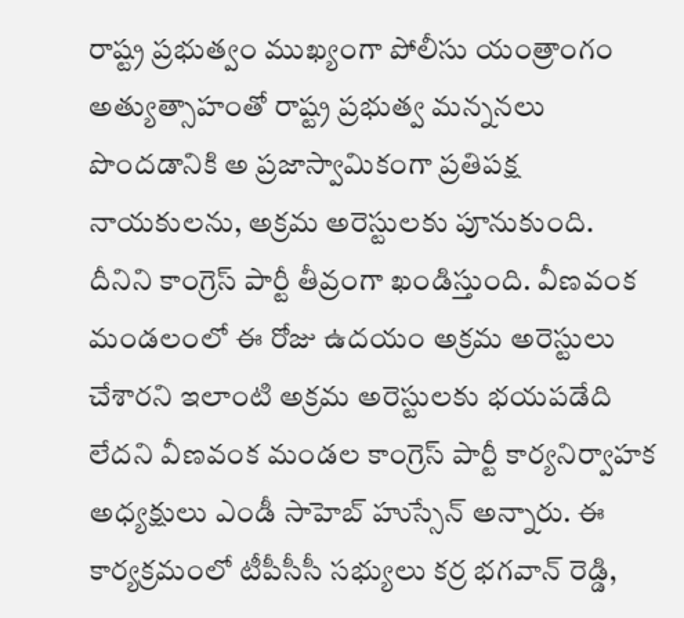రాష్ట్ర ప్రభుత్వం ముఖ్యంగా పోలీసు యంత్రాంగం అత్యుత్సాహంతో రాష్ట్ర ప్రభుత్వ మన్ననలు పొందడానికి అ ప్రజాస్వామికంగా ప్రతిపక్ష నాయకులను, అక్రమ అరెస్టులకు పూనుకుంది. దీనిని కాంగ్రెస్ పార్టీ తీవ్రంగా ఖండిస్తుంది. వీణవంక మండలంలో ఈ రోజు ఉదయం అక్రమ అరెస్టులు చేశారని ఇలాంటి అక్రమ అరెస్టులకు భయపడేది లేదని వీణవంక మండల కాంగ్రెస్ పార్టీ కార్యనిర్వాహక అధ్యక్షులు ఎండీ సాహెబ్ హుస్సేన్ అన్నారు. ఈ కార్యక్రమంలో టీపీసీసీ సభ్యులు కర్ర భగవాన్ రెడ్డి,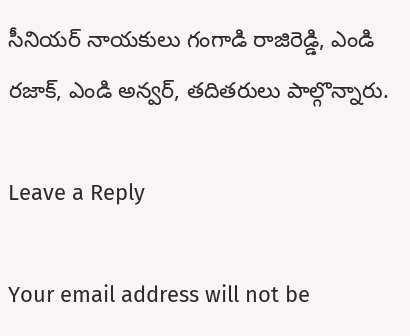సీనియర్ నాయకులు గంగాడి రాజిరెడ్డి, ఎండి రజాక్, ఎండి అన్వర్, తదితరులు పాల్గొన్నారు.

Leave a Reply

Your email address will not be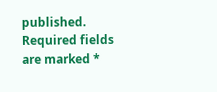published. Required fields are marked *